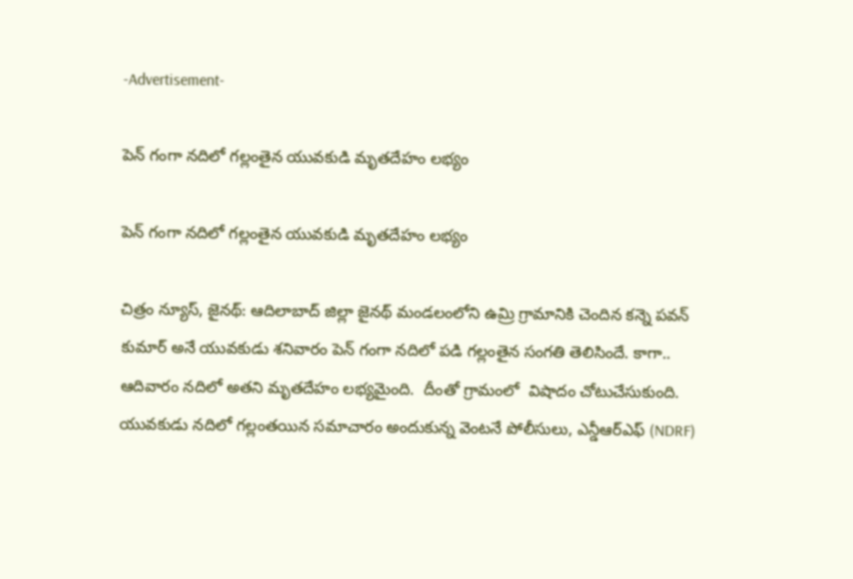-Advertisement-

పెన్ గంగా నదిలో గల్లంతైన యువకుడి మృతదేహం లభ్యం

పెన్ గంగా నదిలో గల్లంతైన యువకుడి మృతదేహం లభ్యం

చిత్రం న్యూస్, జైనథ్: ఆదిలాబాద్ జిల్లా జైనథ్ మండలంలోని ఉమ్రి గ్రామానికి చెందిన కన్నె పవన్ కుమార్ అనే యువకుడు శనివారం పెన్ గంగా నదిలో పడి గల్లంతైన సంగతి తెలిసిందే. కాగా.. ఆదివారం నదిలో అతని మృతదేహం లభ్యమైంది.  దీంతో గ్రామంలో  విషాదం చోటుచేసుకుంది. యువకుడు నదిలో గల్లంతయిన సమాచారం అందుకున్న వెంటనే పోలీసులు, ఎన్డీఆర్ఎఫ్ (NDRF)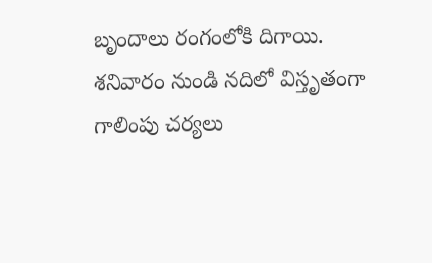బృందాలు రంగంలోకి దిగాయి. శనివారం నుండి నదిలో విస్తృతంగా గాలింపు చర్యలు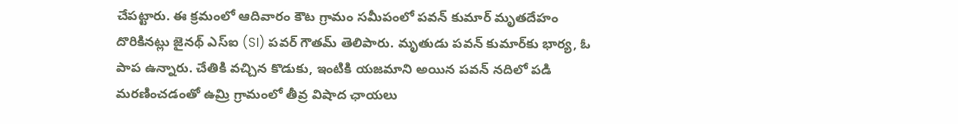చేపట్టారు. ఈ క్రమంలో ఆదివారం కౌట గ్రామం సమీపంలో పవన్ కుమార్ మృతదేహం దొరికినట్లు జైనథ్ ఎస్ఐ (SI) పవర్ గౌతమ్ తెలిపారు. మృతుడు పవన్ కుమార్‌కు భార్య, ఓ పాప ఉన్నారు. చేతికి వచ్చిన కొడుకు, ఇంటికి యజమాని అయిన పవన్ నదిలో పడి మరణించడంతో ఉమ్రి గ్రామంలో తీవ్ర విషాద ఛాయలు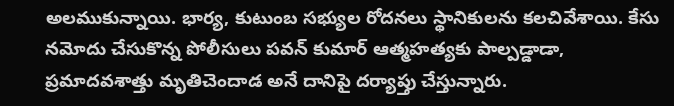అలముకున్నాయి. భార్య, కుటుంబ సభ్యుల రోదనలు స్థానికులను కలచివేశాయి. కేసు నమోదు చేసుకొన్న పోలీసులు పవన్ కుమార్ ఆత్మహత్యకు పాల్పడ్డాడా, ప్రమాదవశాత్తు మృతిచెందాడ అనే దానిపై దర్యాప్తు చేస్తున్నారు.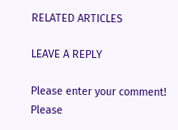RELATED ARTICLES

LEAVE A REPLY

Please enter your comment!
Please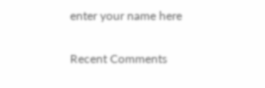enter your name here

Recent Comments